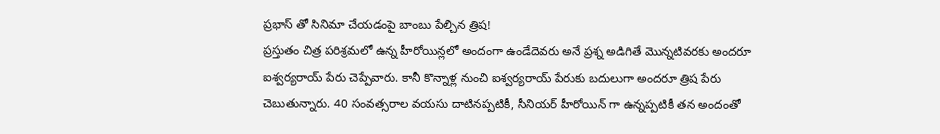ప్రభాస్ తో సినిమా చేయడంపై బాంబు పేల్చిన త్రిష!
ప్రస్తుతం చిత్ర పరిశ్రమలో ఉన్న హీరోయిన్లలో అందంగా ఉండేదెవరు అనే ప్రశ్న అడిగితే మొన్నటివరకు అందరూ ఐశ్వర్యరాయ్ పేరు చెప్పేవారు. కానీ కొన్నాళ్ల నుంచి ఐశ్వర్యరాయ్ పేరుకు బదులుగా అందరూ త్రిష పేరు చెబుతున్నారు. 40 సంవత్సరాల వయసు దాటినప్పటికీ, సీనియర్ హీరోయిన్ గా ఉన్నప్పటికీ తన అందంతో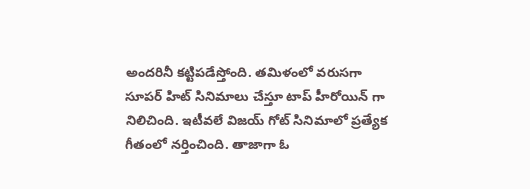అందరినీ కట్టిపడేస్తోంది. తమిళంలో వరుసగా సూపర్ హిట్ సినిమాలు చేస్తూ టాప్ హీరోయిన్ గా నిలిచింది. ఇటీవలే విజయ్ గోట్ సినిమాలో ప్రత్యేక గీతంలో నర్తించింది. తాజాగా ఓ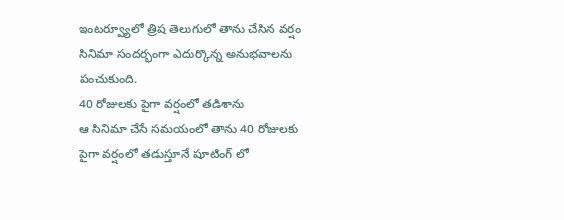ఇంటర్వ్యూలో త్రిష తెలుగులో తాను చేసిన వర్షం సినిమా సందర్భంగా ఎదుర్కొన్న అనుభవాలను పంచుకుంది.
40 రోజులకు పైగా వర్షంలో తడిశాను
ఆ సినిమా చేసే సమయంలో తాను 40 రోజులకు పైగా వర్షంలో తడుస్తూనే షూటింగ్ లో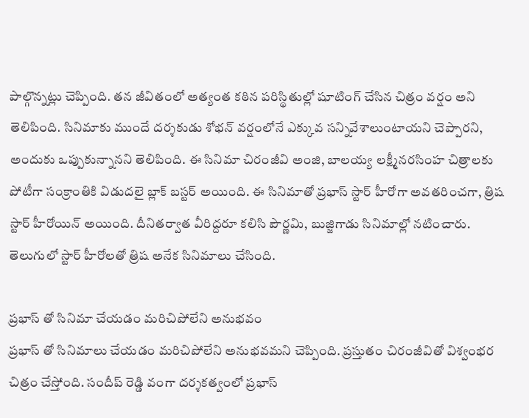పాల్గొన్నట్లు చెప్పింది. తన జీవితంలో అత్యంత కఠిన పరిస్థితుల్లో షూటింగ్ చేసిన చిత్రం వర్షం అని తెలిపింది. సినిమాకు ముందే దర్శకుడు శోభన్ వర్షంలోనే ఎక్కువ సన్నివేశాలుంటాయని చెప్పారని, అందుకు ఒప్పుకున్నానని తెలిపింది. ఈ సినిమా చిరంజీవి అంజి, బాలయ్య లక్ష్మీనరసింహ చిత్రాలకు పోటీగా సంక్రాంతికి విడుదలై బ్లాక్ బస్టర్ అయింది. ఈ సినిమాతో ప్రభాస్ స్టార్ హీరోగా అవతరించగా, త్రిష స్టార్ హీరోయిన్ అయింది. దీనితర్వాత వీరిద్దరూ కలిసి పౌర్ణమి, బుజ్జిగాడు సినిమాల్లో నటించారు. తెలుగులో స్టార్ హీరోలతో త్రిష అనేక సినిమాలు చేసింది.

ప్రభాస్ తో సినిమా చేయడం మరిచిపోలేని అనుభవం
ప్రభాస్ తో సినిమాలు చేయడం మరిచిపోలేని అనుభవమని చెప్పింది. ప్రస్తుతం చిరంజీవితో విశ్వంభర చిత్రం చేస్తోంది. సందీప్ రెడ్డి వంగా దర్శకత్వంలో ప్రభాస్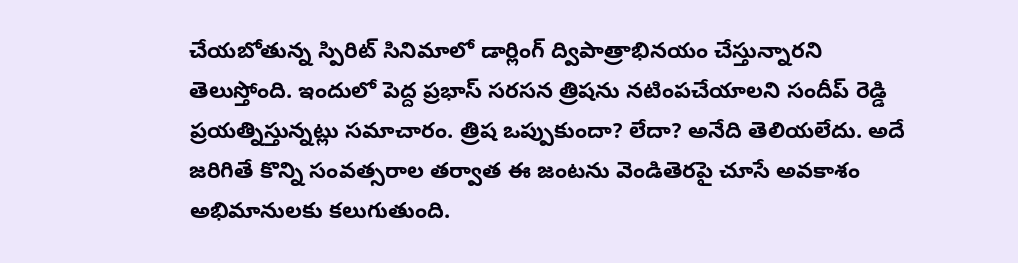చేయబోతున్న స్పిరిట్ సినిమాలో డార్లింగ్ ద్విపాత్రాభినయం చేస్తున్నారని తెలుస్తోంది. ఇందులో పెద్ద ప్రభాస్ సరసన త్రిషను నటింపచేయాలని సందీప్ రెడ్డి ప్రయత్నిస్తున్నట్లు సమాచారం. త్రిష ఒప్పుకుందా? లేదా? అనేది తెలియలేదు. అదే జరిగితే కొన్ని సంవత్సరాల తర్వాత ఈ జంటను వెండితెరపై చూసే అవకాశం అభిమానులకు కలుగుతుంది.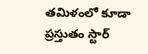తమిళంలో కూడా ప్రస్తుతం స్టార్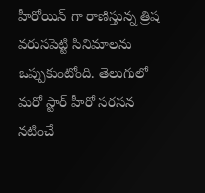హీరోయిన్ గా రాణిస్తున్న త్రిష వరుసపెట్టి సినిమాలను ఒప్పుకుంటోంది. తెలుగులో మరో స్టార్ హీరో సరసన నటించే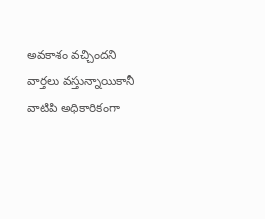అవకాశం వచ్చిందని వార్తలు వస్తున్నాయికానీ వాటిపి అధికారికంగా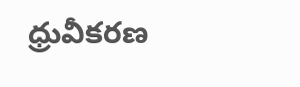ధ్రువీకరణ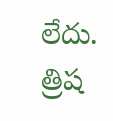లేదు. త్రిష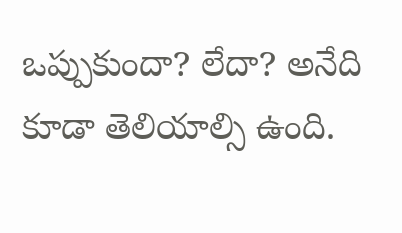ఒప్పుకుందా? లేదా? అనేది కూడా తెలియాల్సి ఉంది.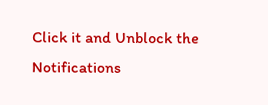Click it and Unblock the Notifications